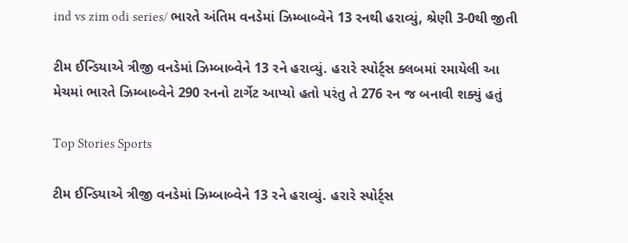ind vs zim odi series/ ભારતે અંતિમ વનડેમાં ઝિમ્બાબ્વેને 13 રનથી હરાવ્યું, શ્રેણી 3-0થી જીતી

ટીમ ઈન્ડિયાએ ત્રીજી વનડેમાં ઝિમ્બાબ્વેને 13 રને હરાવ્યું. હરારે સ્પોર્ટ્સ ક્લબમાં રમાયેલી આ મેચમાં ભારતે ઝિમ્બાબ્વેને 290 રનનો ટાર્ગેટ આપ્યો હતો પરંતુ તે 276 રન જ બનાવી શક્યું હતું

Top Stories Sports

ટીમ ઈન્ડિયાએ ત્રીજી વનડેમાં ઝિમ્બાબ્વેને 13 રને હરાવ્યું. હરારે સ્પોર્ટ્સ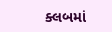ક્લબમાં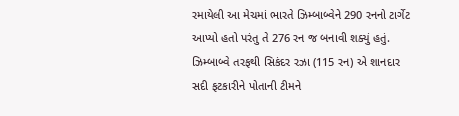રમાયેલી આ મેચમાં ભારતે ઝિમ્બાબ્વેને 290 રનનો ટાર્ગેટ આપ્યો હતો પરંતુ તે 276 રન જ બનાવી શક્યું હતું. ઝિમ્બાબ્વે તરફથી સિકંદર રઝા (115 રન) એ શાનદાર સદી ફટકારીને પોતાની ટીમને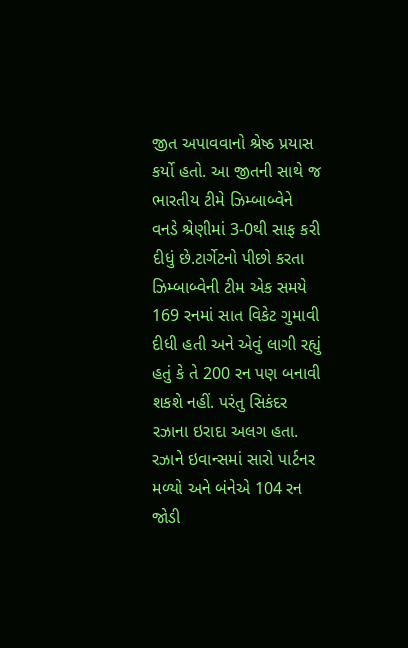જીત અપાવવાનો શ્રેષ્ઠ પ્રયાસ કર્યો હતો. આ જીતની સાથે જ ભારતીય ટીમે ઝિમ્બાબ્વેને વનડે શ્રેણીમાં 3-0થી સાફ કરી દીધું છે.ટાર્ગેટનો પીછો કરતા ઝિમ્બાબ્વેની ટીમ એક સમયે 169 રનમાં સાત વિકેટ ગુમાવી દીધી હતી અને એવું લાગી રહ્યું હતું કે તે 200 રન પણ બનાવી શકશે નહીં. પરંતુ સિકંદર રઝાના ઇરાદા અલગ હતા. રઝાને ઇવાન્સમાં સારો પાર્ટનર મળ્યો અને બંનેએ 104 રન જોડી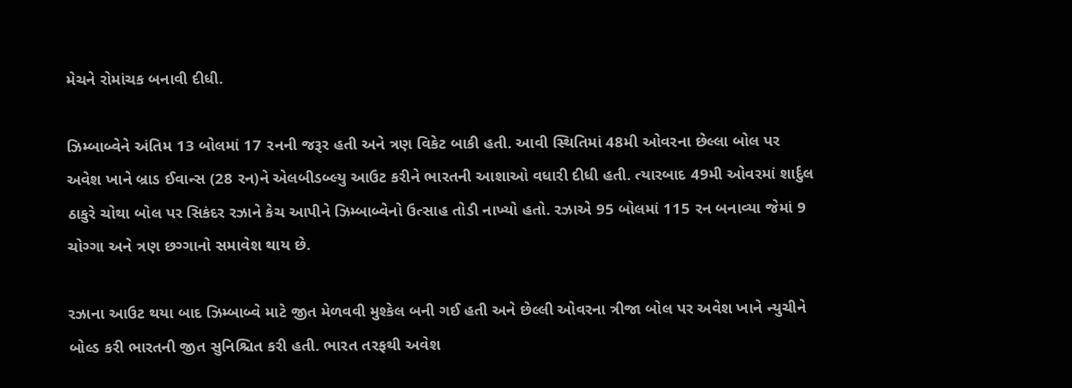મેચને રોમાંચક બનાવી દીધી.

ઝિમ્બાબ્વેને અંતિમ 13 બોલમાં 17 રનની જરૂર હતી અને ત્રણ વિકેટ બાકી હતી. આવી સ્થિતિમાં 48મી ઓવરના છેલ્લા બોલ પર અવેશ ખાને બ્રાડ ઈવાન્સ (28 રન)ને એલબીડબ્લ્યુ આઉટ કરીને ભારતની આશાઓ વધારી દીધી હતી. ત્યારબાદ 49મી ઓવરમાં શાર્દુલ ઠાકુરે ચોથા બોલ પર સિકંદર રઝાને કેચ આપીને ઝિમ્બાબ્વેનો ઉત્સાહ તોડી નાખ્યો હતો. રઝાએ 95 બોલમાં 115 રન બનાવ્યા જેમાં 9 ચોગ્ગા અને ત્રણ છગ્ગાનો સમાવેશ થાય છે.

રઝાના આઉટ થયા બાદ ઝિમ્બાબ્વે માટે જીત મેળવવી મુશ્કેલ બની ગઈ હતી અને છેલ્લી ઓવરના ત્રીજા બોલ પર અવેશ ખાને ન્યુચીને બોલ્ડ કરી ભારતની જીત સુનિશ્ચિત કરી હતી. ભારત તરફથી અવેશ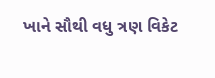ખાને સૌથી વધુ ત્રણ વિકેટ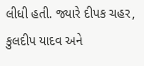લીધી હતી. જ્યારે દીપક ચહર, કુલદીપ યાદવ અને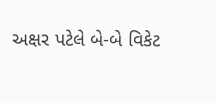અક્ષર પટેલે બે-બે વિકેટ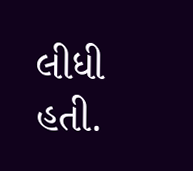લીધી હતી.